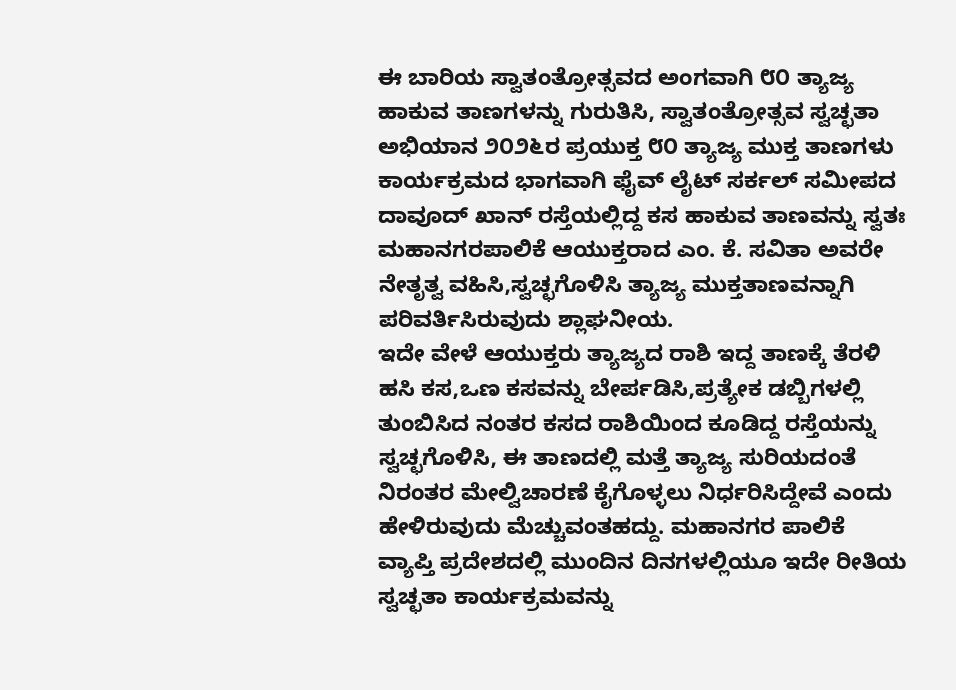ಈ ಬಾರಿಯ ಸ್ವಾತಂತ್ರೋತ್ಸವದ ಅಂಗವಾಗಿ ೮೦ ತ್ಯಾಜ್ಯ ಹಾಕುವ ತಾಣಗಳನ್ನು ಗುರುತಿಸಿ, ಸ್ವಾತಂತ್ರೋತ್ಸವ ಸ್ವಚ್ಛತಾ ಅಭಿಯಾನ ೨೦೨೬ರ ಪ್ರಯುಕ್ತ ೮೦ ತ್ಯಾಜ್ಯ ಮುಕ್ತ ತಾಣಗಳು ಕಾರ್ಯಕ್ರಮದ ಭಾಗವಾಗಿ ಫೈವ್ ಲೈಟ್ ಸರ್ಕಲ್ ಸಮೀಪದ ದಾವೂದ್ ಖಾನ್ ರಸ್ತೆಯಲ್ಲಿದ್ದ ಕಸ ಹಾಕುವ ತಾಣವನ್ನು ಸ್ವತಃ ಮಹಾನಗರಪಾಲಿಕೆ ಆಯುಕ್ತರಾದ ಎಂ. ಕೆ. ಸವಿತಾ ಅವರೇ ನೇತೃತ್ವ ವಹಿಸಿ,ಸ್ವಚ್ಛಗೊಳಿಸಿ ತ್ಯಾಜ್ಯ ಮುಕ್ತತಾಣವನ್ನಾಗಿ ಪರಿವರ್ತಿಸಿರುವುದು ಶ್ಲಾಘನೀಯ.
ಇದೇ ವೇಳೆ ಆಯುಕ್ತರು ತ್ಯಾಜ್ಯದ ರಾಶಿ ಇದ್ದ ತಾಣಕ್ಕೆ ತೆರಳಿ ಹಸಿ ಕಸ,ಒಣ ಕಸವನ್ನು ಬೇರ್ಪಡಿಸಿ,ಪ್ರತ್ಯೇಕ ಡಬ್ಬಿಗಳಲ್ಲಿ ತುಂಬಿಸಿದ ನಂತರ ಕಸದ ರಾಶಿಯಿಂದ ಕೂಡಿದ್ದ ರಸ್ತೆಯನ್ನು ಸ್ವಚ್ಛಗೊಳಿಸಿ, ಈ ತಾಣದಲ್ಲಿ ಮತ್ತೆ ತ್ಯಾಜ್ಯ ಸುರಿಯದಂತೆ ನಿರಂತರ ಮೇಲ್ವಿಚಾರಣೆ ಕೈಗೊಳ್ಳಲು ನಿರ್ಧರಿಸಿದ್ದೇವೆ ಎಂದು ಹೇಳಿರುವುದು ಮೆಚ್ಚುವಂತಹದ್ದು. ಮಹಾನಗರ ಪಾಲಿಕೆ ವ್ಯಾಪ್ತಿ ಪ್ರದೇಶದಲ್ಲಿ ಮುಂದಿನ ದಿನಗಳಲ್ಲಿಯೂ ಇದೇ ರೀತಿಯ ಸ್ವಚ್ಛತಾ ಕಾರ್ಯಕ್ರಮವನ್ನು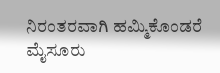ನಿರಂತರವಾಗಿ ಹಮ್ಮಿಕೊಂಡರೆ ಮೈಸೂರು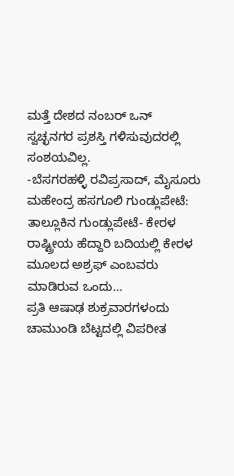ಮತ್ತೆ ದೇಶದ ನಂಬರ್ ಒನ್ ಸ್ವಚ್ಛನಗರ ಪ್ರಶಸ್ತಿ ಗಳಿಸುವುದರಲ್ಲಿ ಸಂಶಯವಿಲ್ಲ.
-ಬೆಸಗರಹಳ್ಳಿ ರವಿಪ್ರಸಾದ್, ಮೈಸೂರು
ಮಹೇಂದ್ರ ಹಸಗೂಲಿ ಗುಂಡ್ಲುಪೇಟೆ: ತಾಲ್ಲೂಕಿನ ಗುಂಡ್ಲುಪೇಟೆ- ಕೇರಳ ರಾಷ್ಟ್ರೀಯ ಹೆದ್ದಾರಿ ಬದಿಯಲ್ಲಿ ಕೇರಳ ಮೂಲದ ಅಶ್ರಫ್ ಎಂಬವರು ಮಾಡಿರುವ ಒಂದು…
ಪ್ರತಿ ಆಷಾಢ ಶುಕ್ರವಾರಗಳಂದು ಚಾಮುಂಡಿ ಬೆಟ್ಟದಲ್ಲಿ ವಿಪರೀತ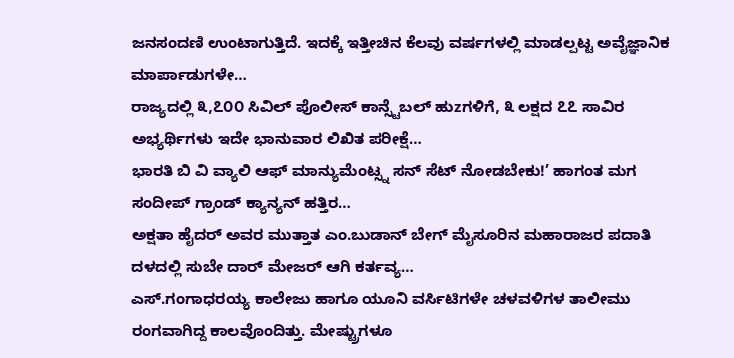ಜನಸಂದಣಿ ಉಂಟಾಗುತ್ತಿದೆ. ಇದಕ್ಕೆ ಇತ್ತೀಚಿನ ಕೆಲವು ವರ್ಷಗಳಲ್ಲಿ ಮಾಡಲ್ಪಟ್ಟ ಅವೈಜ್ಞಾನಿಕ ಮಾರ್ಪಾಡುಗಳೇ…
ರಾಜ್ಯದಲ್ಲಿ ೩,೭೦೦ ಸಿವಿಲ್ ಪೊಲೀಸ್ ಕಾನ್ಸ್ಟೆಬಲ್ ಹುzಗಳಿಗೆ, ೩ ಲಕ್ಷದ ೭೭ ಸಾವಿರ ಅಭ್ಯರ್ಥಿಗಳು ಇದೇ ಭಾನುವಾರ ಲಿಖಿತ ಪರೀಕ್ಷೆ…
ಭಾರತಿ ಬಿ ವಿ ವ್ಯಾಲಿ ಆಫ್ ಮಾನ್ಯುಮೆಂಟ್ಸ್ನ ಸನ್ ಸೆಟ್ ನೋಡಬೇಕು!’ ಹಾಗಂತ ಮಗ ಸಂದೀಪ್ ಗ್ರಾಂಡ್ ಕ್ಯಾನ್ಯನ್ ಹತ್ತಿರ…
ಅಕ್ಷತಾ ಹೈದರ್ ಅವರ ಮುತ್ತಾತ ಎಂ.ಬುಡಾನ್ ಬೇಗ್ ಮೈಸೂರಿನ ಮಹಾರಾಜರ ಪದಾತಿ ದಳದಲ್ಲಿ ಸುಬೇ ದಾರ್ ಮೇಜರ್ ಆಗಿ ಕರ್ತವ್ಯ…
ಎಸ್.ಗಂಗಾಧರಯ್ಯ ಕಾಲೇಜು ಹಾಗೂ ಯೂನಿ ವರ್ಸಿಟಿಗಳೇ ಚಳವಳಿಗಳ ತಾಲೀಮು ರಂಗವಾಗಿದ್ದ ಕಾಲವೊಂದಿತ್ತು. ಮೇಷ್ಟ್ರುಗಳೂ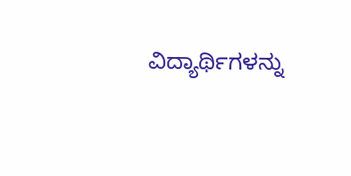ವಿದ್ಯಾರ್ಥಿಗಳನ್ನು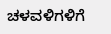ಚಳವಳಿಗಳಿಗೆ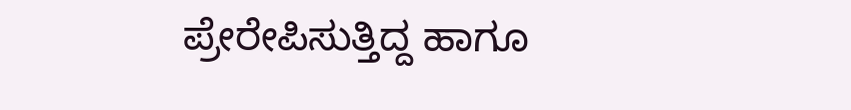ಪ್ರೇರೇಪಿಸುತ್ತಿದ್ದ ಹಾಗೂ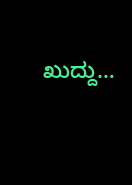ಖುದ್ದು…